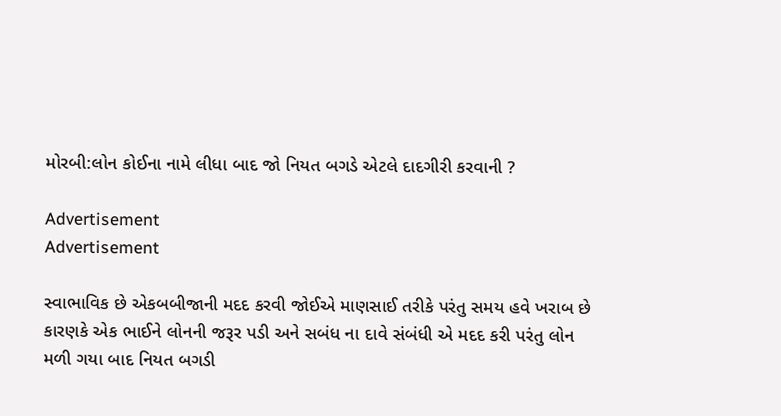મોરબી:લોન કોઈના નામે લીધા બાદ જો નિયત બગડે એટલે દાદગીરી કરવાની ?

Advertisement
Advertisement

સ્વાભાવિક છે એકબબીજાની મદદ કરવી જોઈએ માણસાઈ તરીકે પરંતુ સમય હવે ખરાબ છે કારણકે એક ભાઈને લોનની જરૂર પડી અને સબંધ ના દાવે સંબંધી એ મદદ કરી પરંતુ લોન મળી ગયા બાદ નિયત બગડી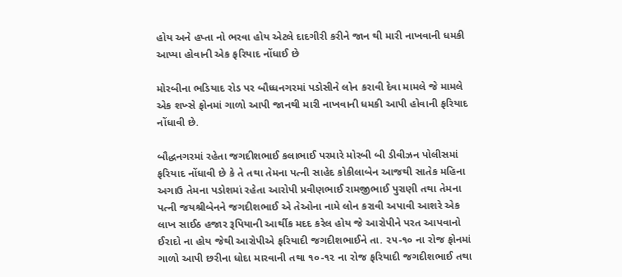હોય અને હપ્તા નો ભરવા હોય એટલે દાદગીરી કરીને જાન થી મારી નાખવાની ધમકી આપ્યા હોવાની એક ફરિયાદ નોંધાઈ છે

મોરબીના ભડિયાદ રોડ પર બૌધ્ધનગરમાં પડોસીને લોન કરાવી દેવા મામલે જે મામલે એક શખ્સે ફોનમાં ગાળો આપી જાનથી મારી નાખવાની ધમકી આપી હોવાની ફરિયાદ નોંધાવી છે.

બૌદ્ધનગરમાં રહેતા જગદીશભાઈ કલાભાઈ પરમારે મોરબી બી ડીવીઝન પોલીસમાં ફરિયાદ નોંધાવી છે કે તે તથા તેમના પત્ની સાહેદ કોકીલાબેન આજથી સાતેક મહિના અગાઉ તેમના પડોશમાં રહેતા આરોપી પ્રવીણભાઈ રામજીભાઈ પુરાણી તથા તેમના પત્ની જયશ્રીબેનને જગદીશભાઈ એ તેઓના નામે લોન કરાવી અપાવી આશરે એક લાખ સાઈઠ હજાર રૂપિયાની આર્થીક મદદ કરેલ હોય જે આરોપીને પરત આપવાનો ઈરાદો ના હોય જેથી આરોપીએ ફરિયાદી જગદીશભાઈને તા. ૨૫-૧૦ ના રોજ ફોનમાં ગાળો આપી છરીના ધોદા મારવાની તથા ૧૦-૧૨ ના રોજ ફરિયાદી જગદીશભાઈ તથા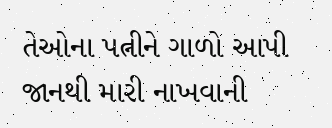તેઓના પત્નીને ગાળો આપી જાનથી મારી નાખવાની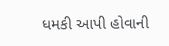ધમકી આપી હોવાની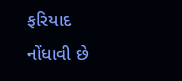ફરિયાદ નોંધાવી છે